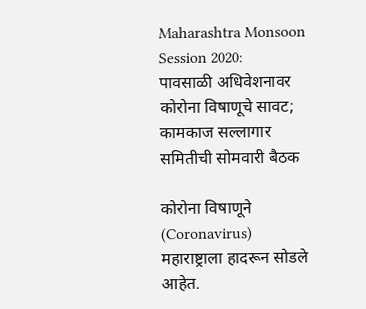Maharashtra Monsoon Session 2020: पावसाळी अधिवेशनावर कोरोना विषाणूचे सावट; कामकाज सल्लागार समितीची सोमवारी बैठक

कोरोना विषाणूने (Coronavirus) महाराष्ट्राला हादरून सोडले आहेत.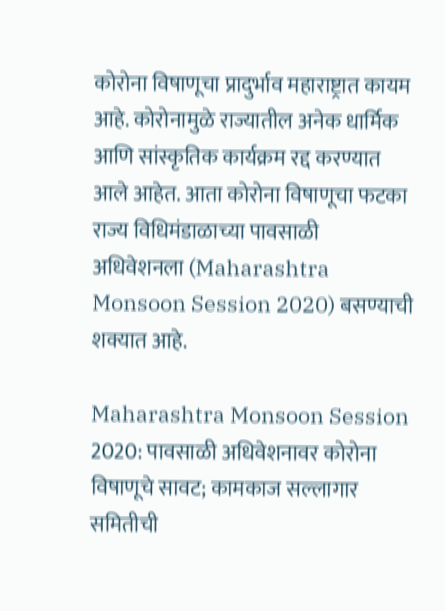कोरोना विषाणूचा प्रादुर्भाव महाराष्ट्रात कायम आहे. कोरोनामुळे राज्यातील अनेक धार्मिक आणि सांस्कृतिक कार्यक्रम रद्द करण्यात आले आहेत. आता कोरोना विषाणूचा फटका राज्य विधिमंडाळाच्या पावसाळी अधिवेशनला (Maharashtra Monsoon Session 2020) बसण्याची शक्यात आहे.

Maharashtra Monsoon Session 2020: पावसाळी अधिवेशनावर कोरोना विषाणूचे सावट; कामकाज सल्लागार समितीची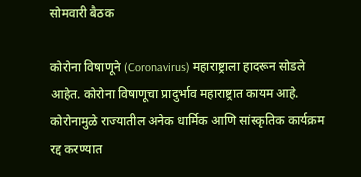सोमवारी बैठक

कोरोना विषाणूने (Coronavirus) महाराष्ट्राला हादरून सोडले आहेत. कोरोना विषाणूचा प्रादुर्भाव महाराष्ट्रात कायम आहे. कोरोनामुळे राज्यातील अनेक धार्मिक आणि सांस्कृतिक कार्यक्रम रद्द करण्यात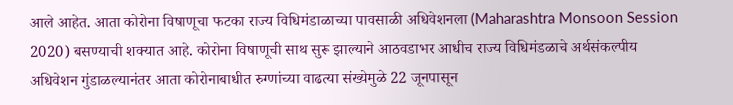आले आहेत. आता कोरोना विषाणूचा फटका राज्य विधिमंडाळाच्या पावसाळी अधिवेशनला (Maharashtra Monsoon Session 2020) बसण्याची शक्यात आहे. कोरोना विषाणूची साथ सुरू झाल्याने आठवडाभर आधीच राज्य विधिमंडळाचे अर्थसंकल्पीय अधिवेशन गुंडाळल्यानंतर आता कोरोनाबाधीत रुग्णांच्या वाढत्या संख्येमुळे 22 जूनपासून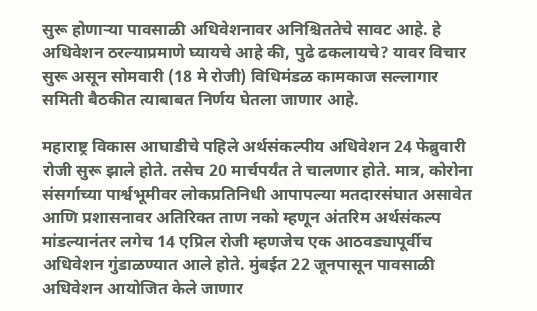सुरू होणाऱ्या पावसाळी अधिवेशनावर अनिश्चिततेचे सावट आहे. हे अधिवेशन ठरल्याप्रमाणे घ्यायचे आहे की, पुढे ढकलायचे? यावर विचार सुरू असून सोमवारी (18 मे रोजी) विधिमंडळ कामकाज सल्लागार समिती बैठकीत त्याबाबत निर्णय घेतला जाणार आहे.

महाराष्ट्र विकास आघाडीचे पहिले अर्थसंकल्पीय अधिवेशन 24 फेब्रुवारी रोजी सुरू झाले होते. तसेच 20 मार्चपर्यंत ते चालणार होते. मात्र, कोरोना संसर्गाच्या पार्श्वभूमीवर लोकप्रतिनिधी आपापल्या मतदारसंघात असावेत आणि प्रशासनावर अतिरिक्त ताण नको म्हणून अंतरिम अर्थसंकल्प मांडल्यानंतर लगेच 14 एप्रिल रोजी म्हणजेच एक आठवड्यापूर्वीच अधिवेशन गुंडाळण्यात आले होते. मुंबईत 22 जूनपासून पावसाळी अधिवेशन आयोजित केले जाणार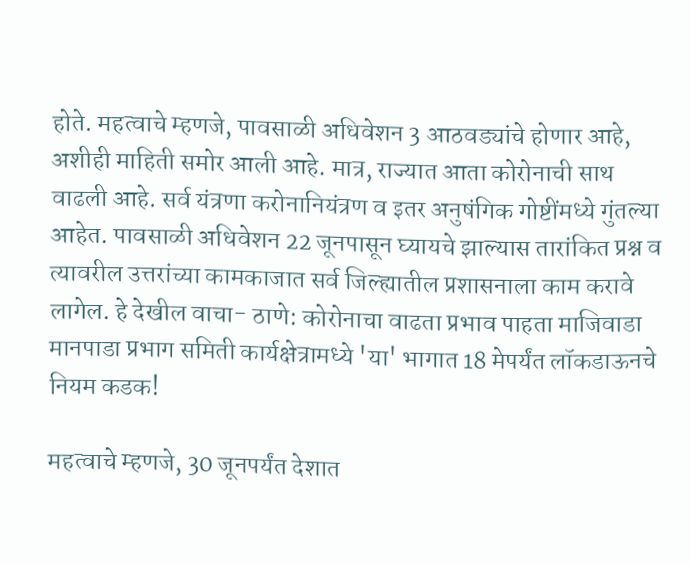होते. महत्वाचे म्हणजे, पावसाळी अधिवेशन 3 आठवड्यांचे होणार आहे, अशीही माहिती समोर आली आहे. मात्र, राज्यात आता कोरोनाची साथ वाढली आहे. सर्व यंत्रणा करोनानियंत्रण व इतर अनुषंगिक गोष्टींमध्ये गुंतल्या आहेत. पावसाळी अधिवेशन 22 जूनपासून घ्यायचे झाल्यास तारांकित प्रश्न व त्यावरील उत्तरांच्या कामकाजात सर्व जिल्ह्यातील प्रशासनाला काम करावे लागेल. हे देखील वाचा- ठाणे: कोरोनाचा वाढता प्रभाव पाहता माजिवाडा मानपाडा प्रभाग समिती कार्यक्षेत्रामध्ये 'या' भागात 18 मेपर्यंत लॉकडाऊनचे नियम कडक!

महत्वाचे म्हणजे, 30 जूनपर्यंत देशात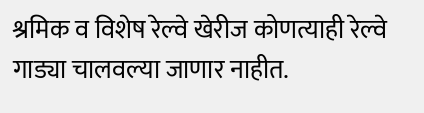श्रमिक व विशेष रेल्वे खेरीज कोणत्याही रेल्वे गाड्या चालवल्या जाणार नाहीत.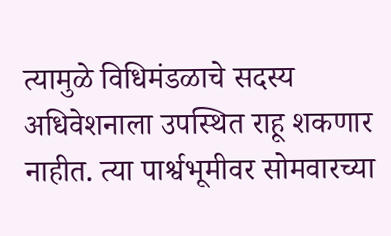त्यामुळे विधिमंडळाचे सदस्य अधिवेशनाला उपस्थित राहू शकणार नाहीत. त्या पार्श्वभूमीवर सोमवारच्या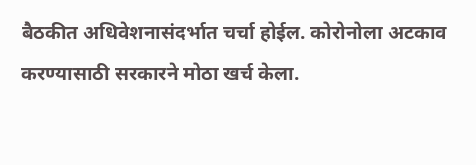बैठकीत अधिवेशनासंदर्भात चर्चा होईल. कोरोनोला अटकाव करण्यासाठी सरकारने मोठा खर्च केला.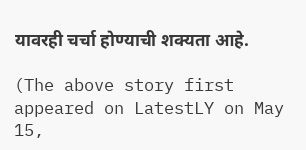यावरही चर्चा होण्याची शक्यता आहे.

(The above story first appeared on LatestLY on May 15,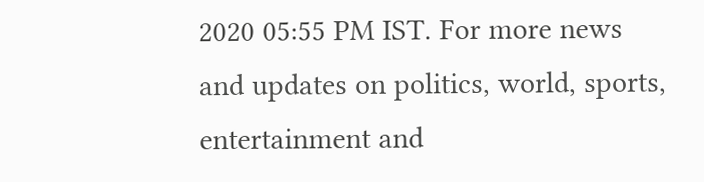2020 05:55 PM IST. For more news and updates on politics, world, sports, entertainment and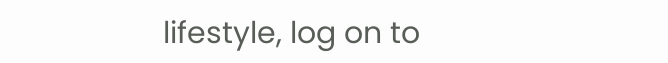lifestyle, log on to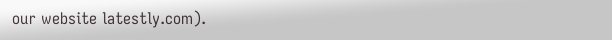our website latestly.com).